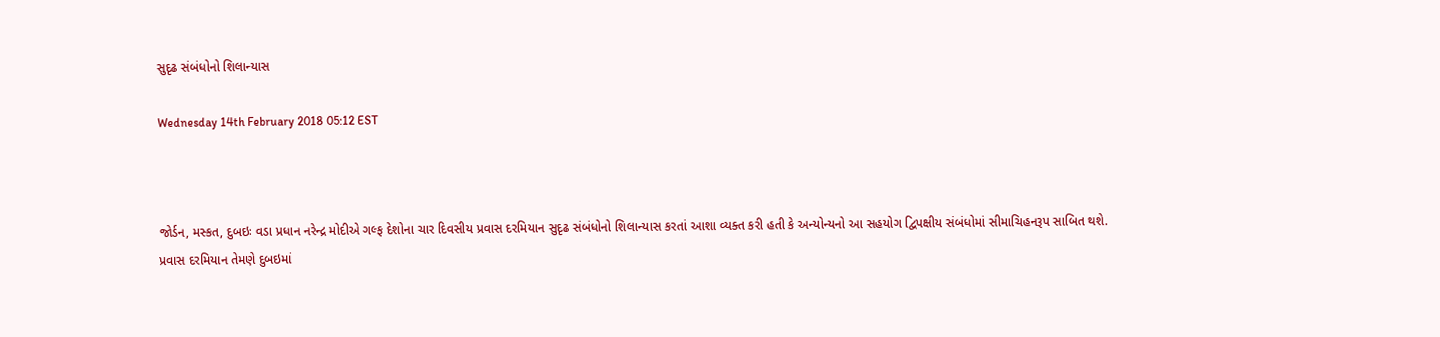સુદૃઢ સંબંધોનો શિલાન્યાસ

Wednesday 14th February 2018 05:12 EST



જોર્ડન, મસ્કત, દુબઇઃ વડા પ્રધાન નરેન્દ્ર મોદીએ ગલ્ફ દેશોના ચાર દિવસીય પ્રવાસ દરમિયાન સુદૃઢ સંબંધોનો શિલાન્યાસ કરતાં આશા વ્યક્ત કરી હતી કે અન્યોન્યનો આ સહયોગ દ્વિપક્ષીય સંબંધોમાં સીમાચિહનરૂપ સાબિત થશે.
પ્રવાસ દરમિયાન તેમણે દુબઇમાં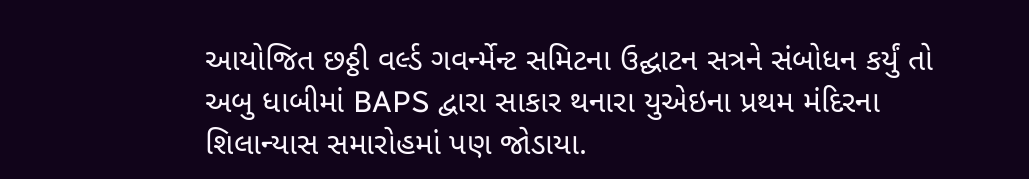આયોજિત છઠ્ઠી વર્લ્ડ ગવર્ન્મેન્ટ સમિટના ઉદ્ઘાટન સત્રને સંબોધન કર્યું તો અબુ ધાબીમાં BAPS દ્વારા સાકાર થનારા યુએઇના પ્રથમ મંદિરના શિલાન્યાસ સમારોહમાં પણ જોડાયા.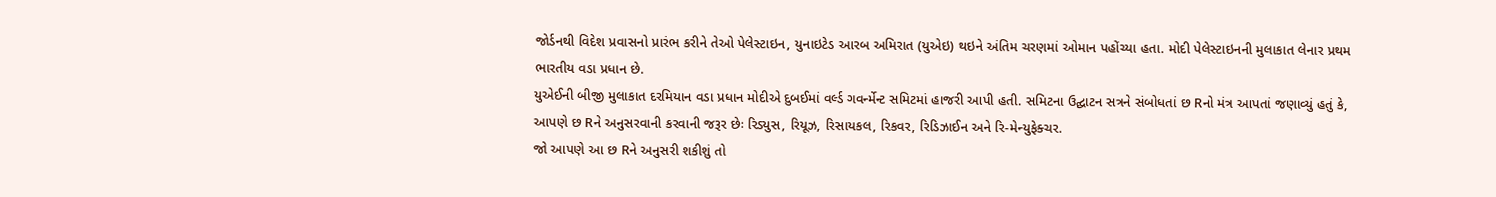જોર્ડનથી વિદેશ પ્રવાસનો પ્રારંભ કરીને તેઓ પેલેસ્ટાઇન, યુનાઇટેડ આરબ અમિરાત (યુએઇ) થઇને અંતિમ ચરણમાં ઓમાન પહોંચ્યા હતા. મોદી પેલેસ્ટાઇનની મુલાકાત લેનાર પ્રથમ ભારતીય વડા પ્રધાન છે.
યુએઈની બીજી મુલાકાત દરમિયાન વડા પ્રધાન મોદીએ દુબઈમાં વર્લ્ડ ગવર્ન્મેન્ટ સમિટમાં હાજરી આપી હતી. સમિટના ઉદ્ઘાટન સત્રને સંબોધતાં છ Rનો મંત્ર આપતાં જણાવ્યું હતું કે, આપણે છ Rને અનુસરવાની કરવાની જરૂર છેઃ રિડ્યુસ, રિયૂઝ, રિસાયકલ, રિકવર, રિડિઝાઈન અને રિ-મેન્યુફેક્ચર.
જો આપણે આ છ Rને અનુસરી શકીશું તો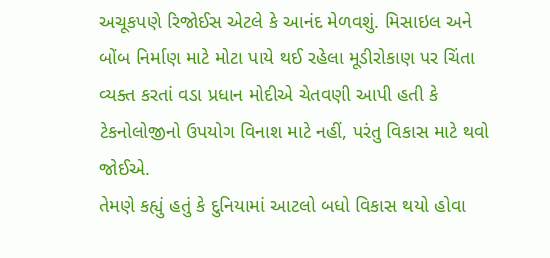અચૂકપણે રિજોઈસ એટલે કે આનંદ મેળવશું. મિસાઇલ અને બોંબ નિર્માણ માટે મોટા પાયે થઈ રહેલા મૂડીરોકાણ પર ચિંતા વ્યક્ત કરતાં વડા પ્રધાન મોદીએ ચેતવણી આપી હતી કે ટેકનોલોજીનો ઉપયોગ વિનાશ માટે નહીં, પરંતુ વિકાસ માટે થવો જોઈએ.
તેમણે કહ્યું હતું કે દુનિયામાં આટલો બધો વિકાસ થયો હોવા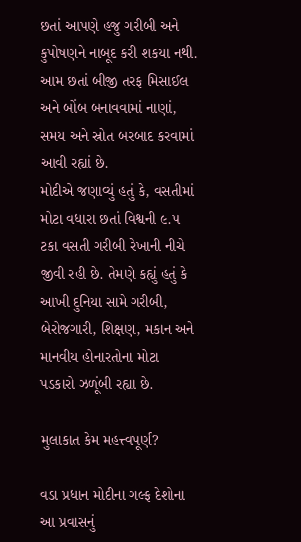છતાં આપણે હજુ ગરીબી અને કુપોષણને નાબૂદ કરી શકયા નથી. આમ છતાં બીજી તરફ મિસાઈલ અને બોંબ બનાવવામાં નાણાં, સમય અને સ્રોત બરબાદ કરવામાં આવી રહ્યાં છે.
મોદીએ જણાવ્યું હતું કે, વસતીમાં મોટા વધારા છતાં વિશ્વની ૯.૫ ટકા વસતી ગરીબી રેખાની નીચે જીવી રહી છે. તેમણે કહ્યું હતું કે આખી દુનિયા સામે ગરીબી, બેરોજગારી, શિક્ષણ, મકાન અને માનવીય હોનારતોના મોટા પડકારો ઝળૂંબી રહ્યા છે.

મુલાકાત કેમ મહત્ત્વપૂર્ણ?

વડા પ્રધાન મોદીના ગલ્ફ દેશોના આ પ્રવાસનું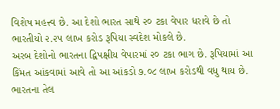વિશેષ મહત્ત્વ છે. આ દેશો ભારત સાથે ૨૦ ટકા વેપાર ધરાવે છે તો ભારતીયો ૨.૨૫ લાખ કરોડ રૂપિયા સ્વદેશ મોકલે છે.
અરબ દેશોનો ભારતના દ્વિપક્ષીય વેપારમાં ૨૦ ટકા ભાગ છે. રૂપિયામાં આ કિંમત આંકવામાં આવે તો આ આંકડો ૭.૦૮ લાખ કરોડથી વધુ થાય છે. ભારતના તેલ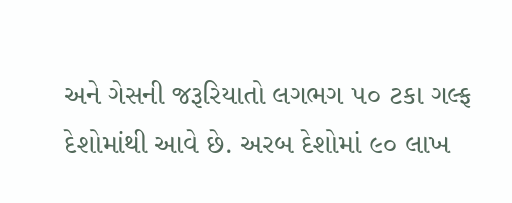અને ગેસની જરૂરિયાતો લગભગ ૫૦ ટકા ગલ્ફ દેશોમાંથી આવે છે. અરબ દેશોમાં ૯૦ લાખ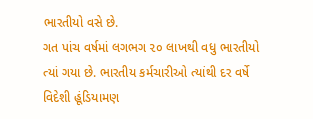ભારતીયો વસે છે.
ગત પાંચ વર્ષમાં લગભગ ૨૦ લાખથી વધુ ભારતીયો ત્યાં ગયા છે. ભારતીય કર્મચારીઓ ત્યાંથી દર વર્ષે વિદેશી હૂંડિયામણ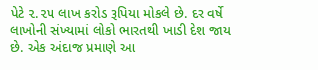પેટે ૨.૨૫ લાખ કરોડ રૂપિયા મોકલે છે. દર વર્ષે લાખોની સંખ્યામાં લોકો ભારતથી ખાડી દેશ જાય છે. એક અંદાજ પ્રમાણે આ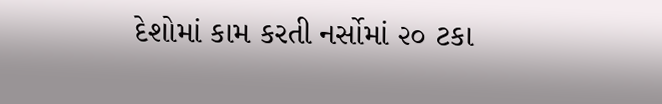દેશોમાં કામ કરતી નર્સોમાં ૨૦ ટકા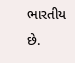ભારતીય છે.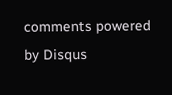comments powered by Disqus